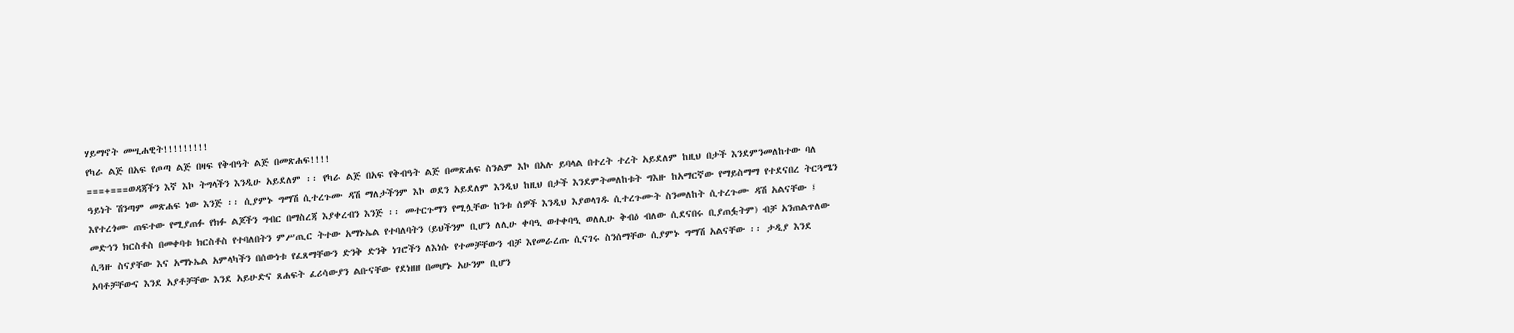ሃይማኖት መሢሐዊት!!!!!!!!!
የካራ ልጅ በአፍ የጦጣ ልጅ በዛፍ የቅብዓት ልጅ በመጽሐፍ!!!!
===+===ወዳጃችን እኛ እኮ ትግላችን እንዲሁ አይደለም ፡፡ የካራ ልጅ በአፍ የቅብዓት ልጅ በመጽሐፍ ስንልም እኮ በአሉ ይባላል በተረት ተረት አይደለም ከዚህ በታች እንደምንመለከተው ባለ ዓይነት ሽንጣም መጽሐፍ ነው እንጅ ፡፡ ሲያምኑ ግማሽ ሲተረጉሙ ዳሽ ማለታችንም እኮ ወደን አይደለም እንዲህ ከዚህ በታች እንደምትመለከቱት ግእዙ ከአማርኛው የማይስማማ የተደናበረ ትርጓሜን እየተረጎሙ ጠፍተው የሚያጠፉ የክፉ ልጆችን ግብር በማስረጃ እያቀረብን እንጅ ፡፡ መተርጉማን የሚሏቸው ከንቱ ሰዎች እንዲህ እያወላገዱ ሲተረጉሙት ስንመለከት ሲተረጉሙ ዳሽ አልናቸው ፤ መድኅን ክርስቶስ በመቀባቱ ክርስቶስ የተባለበትን ምሥጢር ትተው አማኑኤል የተባለባትን (ይህችንም ቢሆን ለሊሁ ቀባዒ ወተቀባዒ ወለሊሁ ቅብዕ ብለው ሲደናበሩ ቢያጠፏትም) ብቻ አንጠልጥለው ሲጓዙ ስናያቸው እና አማኑኤል አምላካችን በሰውነቱ የፈጸማቸውን ድንቅ ድንቅ ነገሮችን ለእነሱ የተመቻቸውን ብቻ እየመራረጡ ሲናገሩ ስንሰማቸው ሲያምኑ ግማሽ አልናቸው ፡፡ ታዲያ እንደ አባቶቻቸውና እንደ አያቶቻቸው እንደ አይሁድና ጸሐፍት ፈሪሳውያን ልቡናቸው የደነዘዘ በመሆኑ አሁንም ቢሆን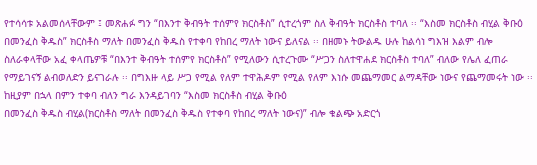የተሳሳቱ አልመሰላቸውም ፤ መጽሐፉ ግን “በእንተ ቅብዓት ተሰምየ ክርስቶስ” ሲተረጎም ስለ ቅብዓት ክርስቶስ ተባለ ፡፡ “እስመ ክርስቶስ ብሂል ቅቡዕ በመንፈስ ቅዱስ” ክርስቶስ ማለት በመንፈስ ቅዱስ የተቀባ የከበረ ማለት ነውና ይለናል ፡፡ በዘመኑ ትውልዱ ሁሉ ከልሳነ ግእዝ እልም ብሎ ስለራቀላቸው አፈ ቀላጤዎቹ “በእንተ ቅብዓት ተሰምየ ክርስቶስ” የሚለውን ሲተረጉሙ “ሥጋን ስለተዋሐደ ክርስቶስ ተባለ” ብለው የሌለ ፈጠራ የማይገናኝ ልብወለድን ይናገራሉ ፡፡ በግእዙ ላይ ሥጋ የሚል የለም ተዋሕዶም የሚል የለም እነሱ መጨማመር ልማዳቸው ነውና የጨማመሩት ነው ፡፡ ከዚያም በኋላ በምን ተቀባ ብለን ግራ እንዳይገባን “እስመ ክርስቶስ ብሂል ቅቡዕ
በመንፈስ ቅዱስ ብሂል(ክርስቶስ ማለት በመንፈስ ቅዱስ የተቀባ የከበረ ማለት ነውና)” ብሎ ቁልጭ አድርጎ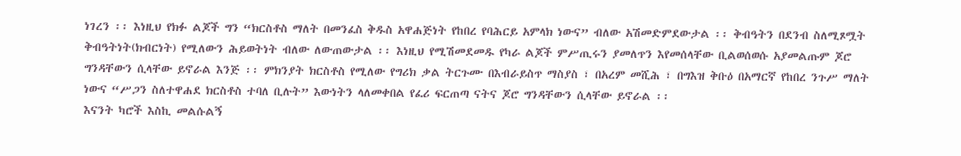ነገረን ፡፡ እነዚህ የክፉ ልጆች ግን “ክርስቶስ ማለት በመንፈስ ቅዱስ አዋሐጅነት የከበረ የባሕርይ አምላክ ነውና” ብለው አሽመድምደውታል ፡፡ ቅብዓትን በደንብ ስለሚጾሟት ቅብዓትነት(ክብርነት) የሚለውን ሕይወትነት ብለው ለውጠውታል ፡፡ እነዚህ የሚሽመደመዱ የካራ ልጆች ምሥጢሩን ያመለጥን እየመሰላቸው ቢልወሰወሱ አያመልጡም ጆሮ ግንዳቸውን ሲላቸው ይኖራል እንጅ ፡፡ ምክንያት ክርስቶስ የሚለው የግሪክ ቃል ትርጉሙ በእብራይስጥ ማስያስ ፣ በአረም መሺሕ ፣ በግእዝ ቅቡዕ በአማርኛ የከበረ ንጉሥ ማለት ነውና “ሥጋን ስለተዋሐደ ክርስቶስ ተባለ ቢሉት” እውነትን ላለመቀበል የፈሪ ፍርጠጣ ናትና ጆሮ ግንዳቸውን ሲላቸው ይኖራል ፡፡
እናንት ካሮች እስኪ መልሱልኝ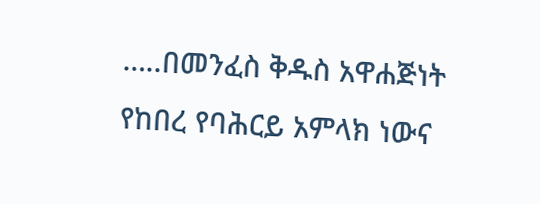…..በመንፈስ ቅዱስ አዋሐጅነት የከበረ የባሕርይ አምላክ ነውና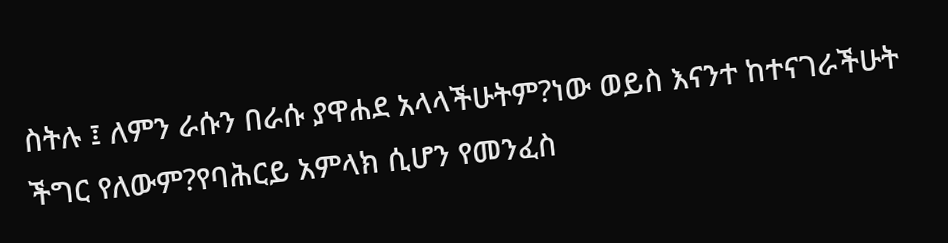ስትሉ ፤ ለምን ራሱን በራሱ ያዋሐደ አላላችሁትም?ነው ወይስ እናንተ ከተናገራችሁት ችግር የለውም?የባሕርይ አምላክ ሲሆን የመንፈስ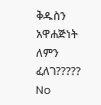ቅዱስን አዋሐጅነት ለምን ፈለገ?????
No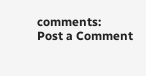comments:
Post a Comment